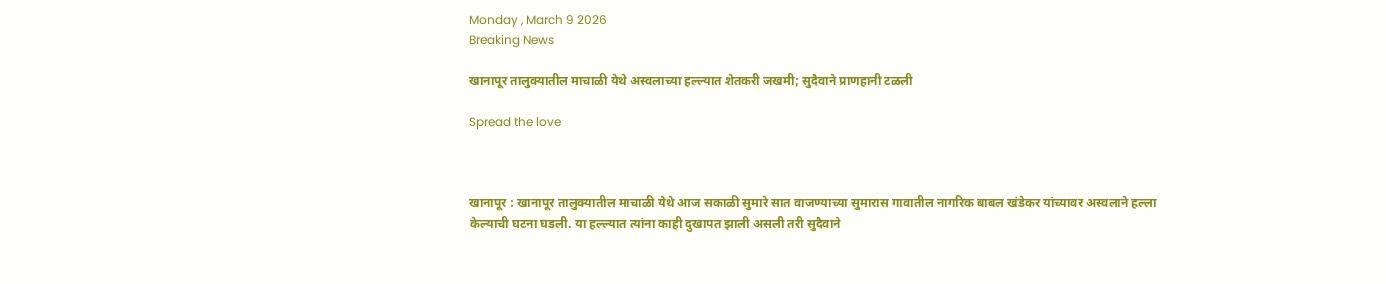Monday , March 9 2026
Breaking News

खानापूर तालुक्यातील माचाळी येथे अस्वलाच्या हल्ल्यात शेतकरी जखमी; सुदैवाने प्राणहानी टळली

Spread the love



खानापूर : खानापूर तालुक्यातील माचाळी येथे आज सकाळी सुमारे सात वाजण्याच्या सुमारास गावातील नागरिक बाबल खंडेकर यांच्यावर अस्वलाने हल्ला केल्याची घटना घडली. या हल्ल्यात त्यांना काही दुखापत झाली असली तरी सुदैवाने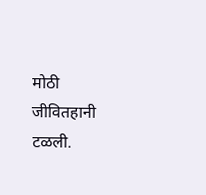मोठी जीवितहानी टळली.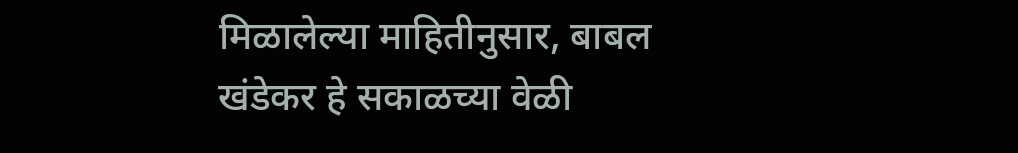मिळालेल्या माहितीनुसार, बाबल खंडेकर हे सकाळच्या वेळी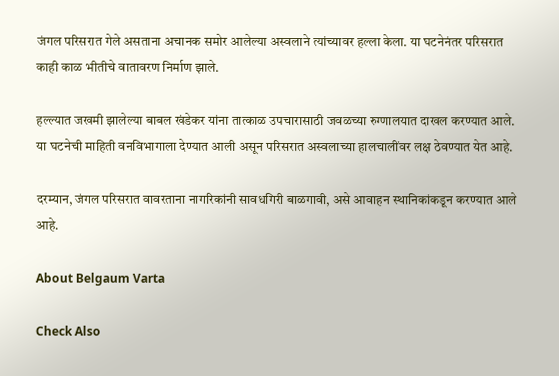जंगल परिसरात गेले असताना अचानक समोर आलेल्या अस्वलाने त्यांच्यावर हल्ला केला. या घटनेनंतर परिसरात काही काळ भीतीचे वातावरण निर्माण झाले.

हल्ल्यात जखमी झालेल्या बाबल खंडेकर यांना तात्काळ उपचारासाठी जवळच्या रुग्णालयात दाखल करण्यात आले. या घटनेची माहिती वनविभागाला देण्यात आली असून परिसरात अस्वलाच्या हालचालींवर लक्ष ठेवण्यात येत आहे.

दरम्यान, जंगल परिसरात वावरताना नागरिकांनी सावधगिरी बाळगावी, असे आवाहन स्थानिकांकडून करण्यात आले आहे.

About Belgaum Varta

Check Also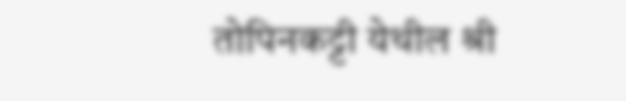तोपिनकट्टी येथील श्री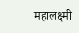महालक्ष्मी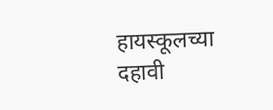हायस्कूलच्या दहावी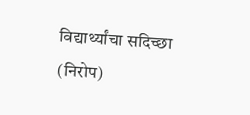विद्यार्थ्यांचा सदिच्छा (निरोप)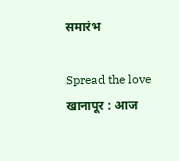समारंभ

Spread the love  खानापूर : आज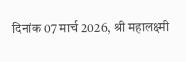दिनांक 07 मार्च 2026, श्री महालक्ष्मी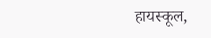हायस्कूल,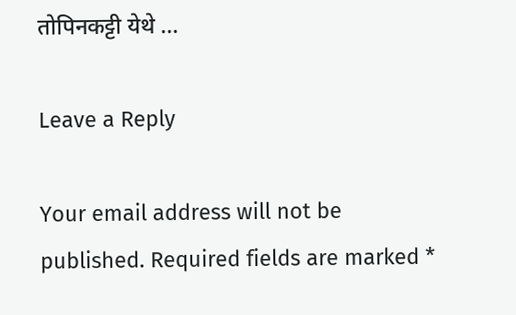तोपिनकट्टी येथे …

Leave a Reply

Your email address will not be published. Required fields are marked *